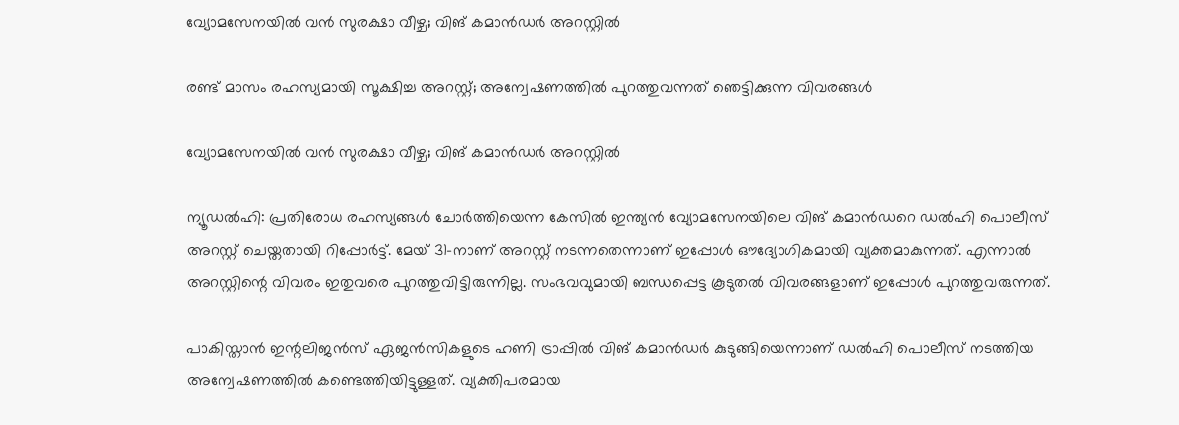വ്യോമസേനയിൽ വൻ സുരക്ഷാ വീഴ്ച; വിങ് കമാൻഡർ അറസ്റ്റിൽ

രണ്ട് മാസം രഹസ്യമായി സൂക്ഷിച്ച അറസ്റ്റ്; അന്വേഷണത്തിൽ പുറത്തുവന്നത് ഞെട്ടിക്കുന്ന വിവരങ്ങൾ

വ്യോമസേനയിൽ വൻ സുരക്ഷാ വീഴ്ച; വിങ് കമാൻഡർ അറസ്റ്റിൽ

ന്യൂഡൽഹി: പ്രതിരോധ രഹസ്യങ്ങൾ ചോർത്തിയെന്ന കേസിൽ ഇന്ത്യൻ വ്യോമസേനയിലെ വിങ് കമാൻഡറെ ഡൽഹി പൊലീസ് അറസ്റ്റ് ചെയ്തതായി റിപ്പോർട്ട്. മേയ് 31-നാണ് അറസ്റ്റ് നടന്നതെന്നാണ് ഇപ്പോൾ ഔദ്യോഗികമായി വ്യക്തമാകുന്നത്. എന്നാൽ അറസ്റ്റിന്റെ വിവരം ഇതുവരെ പുറത്തുവിട്ടിരുന്നില്ല. സംഭവവുമായി ബന്ധപ്പെട്ട കൂടുതൽ വിവരങ്ങളാണ് ഇപ്പോൾ പുറത്തുവരുന്നത്.

പാകിസ്താൻ ഇന്റലിജൻസ് ഏജൻസികളുടെ ഹണി ട്രാപ്പിൽ വിങ് കമാൻഡർ കുടുങ്ങിയെന്നാണ് ഡൽഹി പൊലീസ് നടത്തിയ അന്വേഷണത്തിൽ കണ്ടെത്തിയിട്ടുള്ളത്. വ്യക്തിപരമായ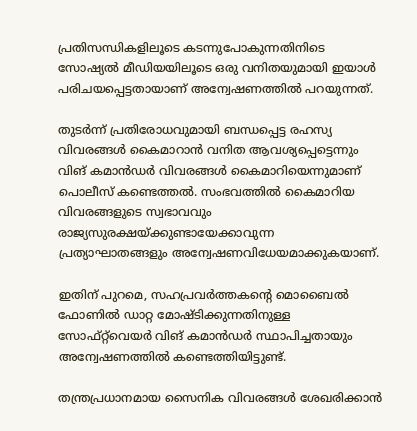പ്രതിസന്ധികളിലൂടെ കടന്നുപോകുന്നതിനിടെ സോഷ്യൽ മീഡിയയിലൂടെ ഒരു വനിതയുമായി ഇയാൾ പരിചയപ്പെട്ടതായാണ് അന്വേഷണത്തിൽ പറയുന്നത്.

തുടർന്ന് പ്രതിരോധവുമായി ബന്ധപ്പെട്ട രഹസ്യ വിവരങ്ങൾ കൈമാറാൻ വനിത ആവശ്യപ്പെട്ടെന്നും വിങ് കമാൻഡർ വിവരങ്ങൾ കൈമാറിയെന്നുമാണ് പൊലീസ് കണ്ടെത്തൽ. സംഭവത്തിൽ കൈമാറിയ വിവരങ്ങളുടെ സ്വഭാവവും രാജ്യസുരക്ഷയ്ക്കുണ്ടായേക്കാവുന്ന പ്രത്യാഘാതങ്ങളും അന്വേഷണവിധേയമാക്കുകയാണ്.

ഇതിന് പുറമെ, സഹപ്രവർത്തകന്റെ മൊബൈൽ ഫോണിൽ ഡാറ്റ മോഷ്ടിക്കുന്നതിനുള്ള സോഫ്റ്റ്‌വെയർ വിങ് കമാൻഡർ സ്ഥാപിച്ചതായും അന്വേഷണത്തിൽ കണ്ടെത്തിയിട്ടുണ്ട്.

തന്ത്രപ്രധാനമായ സൈനിക വിവരങ്ങൾ ശേഖരിക്കാൻ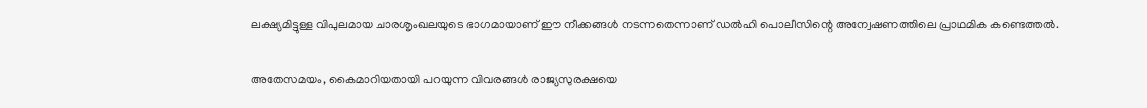ലക്ഷ്യമിട്ടുള്ള വിപുലമായ ചാരശൃംഖലയുടെ ഭാഗമായാണ് ഈ നീക്കങ്ങൾ നടന്നതെന്നാണ് ഡൽഹി പൊലീസിന്റെ അന്വേഷണത്തിലെ പ്രാഥമിക കണ്ടെത്തൽ.

അതേസമയം, കൈമാറിയതായി പറയുന്ന വിവരങ്ങൾ രാജ്യസുരക്ഷയെ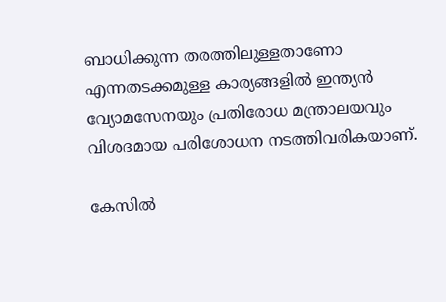ബാധിക്കുന്ന തരത്തിലുള്ളതാണോ എന്നതടക്കമുള്ള കാര്യങ്ങളിൽ ഇന്ത്യൻ വ്യോമസേനയും പ്രതിരോധ മന്ത്രാലയവും വിശദമായ പരിശോധന നടത്തിവരികയാണ്.

കേസിൽ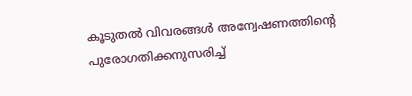കൂടുതൽ വിവരങ്ങൾ അന്വേഷണത്തിന്റെ പുരോഗതിക്കനുസരിച്ച്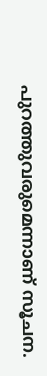പുറത്തുവരുമെന്നാണ് സൂചന.